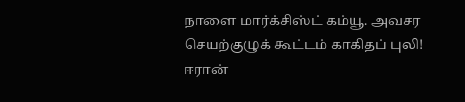நாளை மார்க்சிஸ்ட் கம்யூ. அவசர செயற்குழுக் கூட்டம் காகிதப் புலி! ஈரான்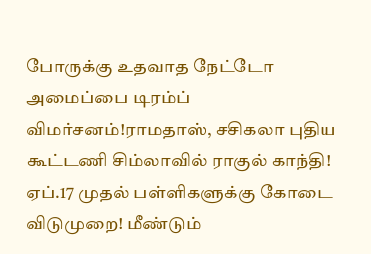போருக்கு உதவாத நேட்டோ அமைப்பை டிரம்ப் விமர்சனம்!ராமதாஸ், சசிகலா புதிய கூட்டணி சிம்லாவில் ராகுல் காந்தி! ஏப்.17 முதல் பள்ளிகளுக்கு கோடை விடுமுறை! மீண்டும்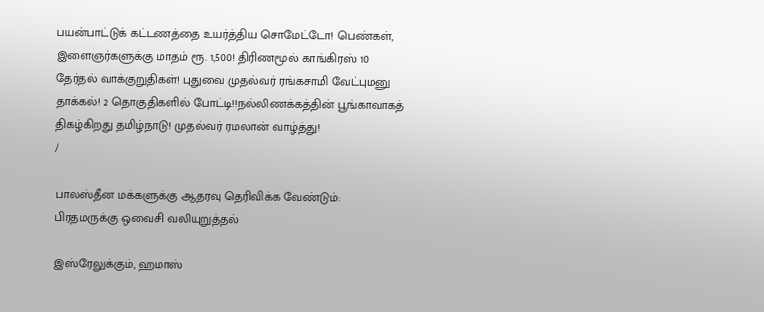பயன்பாட்டுக் கட்டணத்தை உயர்த்திய சொமேட்டோ! பெண்கள், இளைஞர்களுக்கு மாதம் ரூ. 1,500! திரிணமூல் காங்கிரஸ் 10 தேர்தல் வாக்குறுதிகள்! புதுவை முதல்வர் ரங்கசாமி வேட்புமனு தாக்கல்! 2 தொகுதிகளில் போட்டி!!நல்லிணக்கத்தின் பூங்காவாகத் திகழ்கிறது தமிழ்நாடு! முதல்வர் ரமலான் வாழ்த்து!
/

பாலஸ்தீன மக்களுக்கு ஆதரவு தெரிவிக்க வேண்டும்: பிரதமருக்கு ஒவைசி வலியுறுத்தல்

இஸ்ரேலுக்கும், ஹமாஸ்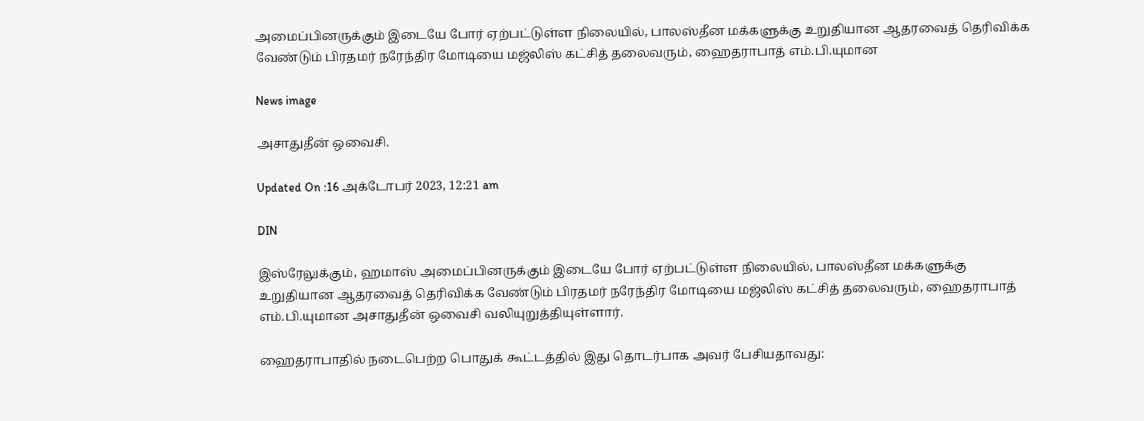அமைப்பினருக்கும் இடையே போர் ஏற்பட்டுள்ள நிலையில், பாலஸ்தீன மக்களுக்கு உறுதியான ஆதரவைத் தெரிவிக்க வேண்டும் பிரதமர் நரேந்திர மோடியை மஜ்லிஸ் கட்சித் தலைவரும், ஹைதராபாத் எம்.பி.யுமான

News image

அசாதுதீன் ஒவைசி.

Updated On :16 அக்டோபர் 2023, 12:21 am

DIN

இஸ்ரேலுக்கும், ஹமாஸ் அமைப்பினருக்கும் இடையே போர் ஏற்பட்டுள்ள நிலையில், பாலஸ்தீன மக்களுக்கு உறுதியான ஆதரவைத் தெரிவிக்க வேண்டும் பிரதமர் நரேந்திர மோடியை மஜ்லிஸ் கட்சித் தலைவரும், ஹைதராபாத் எம்.பி.யுமான அசாதுதீன் ஒவைசி வலியுறுத்தியுள்ளார்.

ஹைதராபாதில் நடைபெற்ற பொதுக் கூட்டத்தில் இது தொடர்பாக அவர் பேசியதாவது: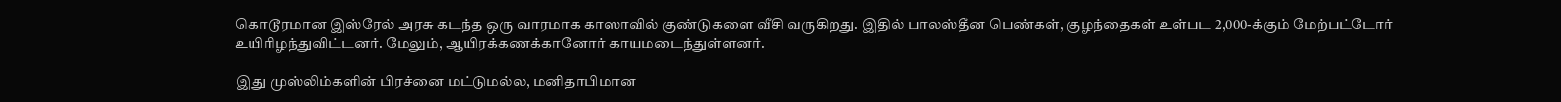கொடூரமான இஸ்ரேல் அரசு கடந்த ஒரு வாரமாக காஸாவில் குண்டுகளை வீசி வருகிறது. இதில் பாலஸ்தீன பெண்கள், குழந்தைகள் உள்பட 2,000-க்கும் மேற்பட்டோர் உயிரிழந்துவிட்டனர். மேலும், ஆயிரக்கணக்கானோர் காயமடைந்துள்ளனர்.

இது முஸ்லிம்களின் பிரச்னை மட்டுமல்ல, மனிதாபிமான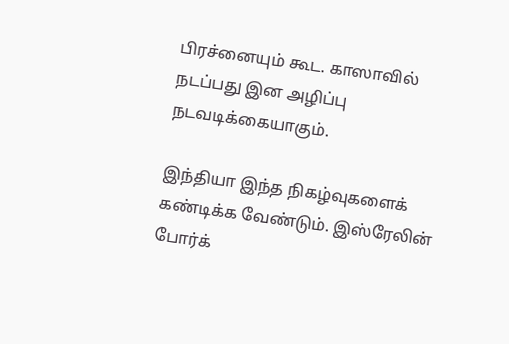பிரச்னையும் கூட. காஸாவில் நடப்பது இன அழிப்பு நடவடிக்கையாகும்.

இந்தியா இந்த நிகழ்வுகளைக் கண்டிக்க வேண்டும். இஸ்ரேலின் போர்க்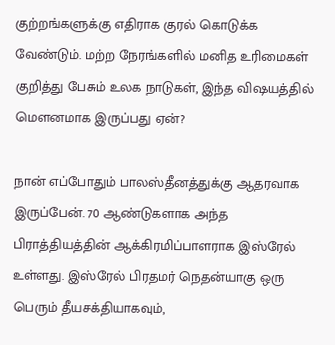குற்றங்களுக்கு எதிராக குரல் கொடுக்க வேண்டும். மற்ற நேரங்களில் மனித உரிமைகள் குறித்து பேசும் உலக நாடுகள், இந்த விஷயத்தில் மெளனமாக இருப்பது ஏன்?

நான் எப்போதும் பாலஸ்தீனத்துக்கு ஆதரவாக இருப்பேன். 70 ஆண்டுகளாக அந்த பிராத்தியத்தின் ஆக்கிரமிப்பாளராக இஸ்ரேல் உள்ளது. இஸ்ரேல் பிரதமர் நெதன்யாகு ஒரு பெரும் தீயசக்தியாகவும்,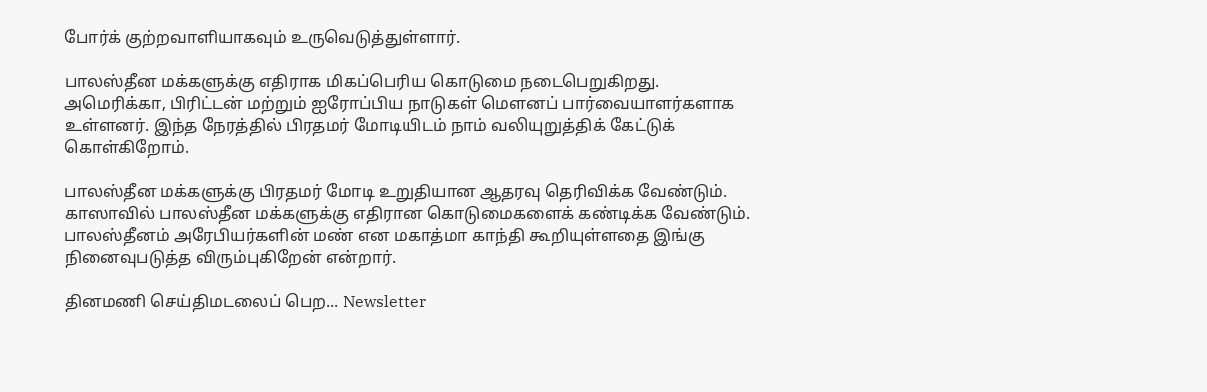போர்க் குற்றவாளியாகவும் உருவெடுத்துள்ளார்.

பாலஸ்தீன மக்களுக்கு எதிராக மிகப்பெரிய கொடுமை நடைபெறுகிறது. அமெரிக்கா, பிரிட்டன் மற்றும் ஐரோப்பிய நாடுகள் மெளனப் பார்வையாளர்களாக உள்ளனர். இந்த நேரத்தில் பிரதமர் மோடியிடம் நாம் வலியுறுத்திக் கேட்டுக் கொள்கிறோம்.

பாலஸ்தீன மக்களுக்கு பிரதமர் மோடி உறுதியான ஆதரவு தெரிவிக்க வேண்டும். காஸாவில் பாலஸ்தீன மக்களுக்கு எதிரான கொடுமைகளைக் கண்டிக்க வேண்டும். பாலஸ்தீனம் அரேபியர்களின் மண் என மகாத்மா காந்தி கூறியுள்ளதை இங்கு நினைவுபடுத்த விரும்புகிறேன் என்றார்.

தினமணி செய்திமடலைப் பெற... Newsletter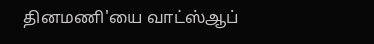தினமணி'யை வாட்ஸ்ஆப்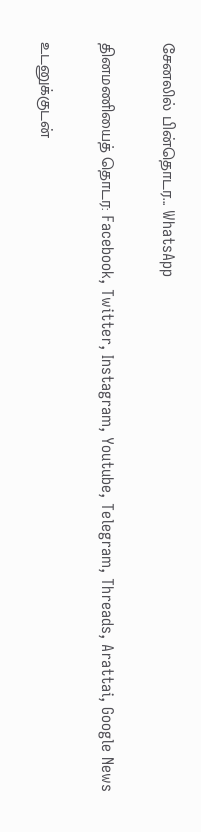சேனலில் பின்தொடர... WhatsApp

தினமணியைத் தொடர: Facebook, Twitter, Instagram, Youtube, Telegram, Threads, Arattai, Google News

உடனுக்குடன்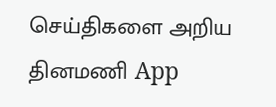செய்திகளை அறிய தினமணி App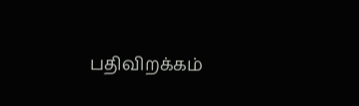பதிவிறக்கம்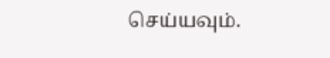செய்யவும்.